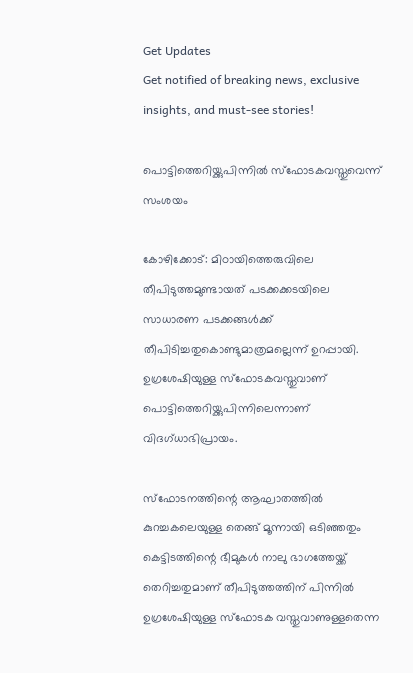Get Updates
Get notified of breaking news, exclusive insights, and must-see stories!

പൊട്ടിത്തെറിയ്ക്കുപിന്നില്‍ സ്ഫോടകവസ്തുവെന്ന് സംശയം

കോഴിക്കോട്: മിഠായിത്തെരുവിലെ തീപിടുത്തമുണ്ടായത് പടക്കക്കടയിലെ സാധാരണ പടക്കങ്ങള്‍ക്ക് തീപിടിച്ചതുകൊണ്ടുമാത്രമല്ലെന്ന് ഉറപ്പായി. ഉഗ്രശേഷിയുള്ള സ്ഫോടകവസ്തുവാണ് പൊട്ടിത്തെറിയ്ക്കുപിന്നിലെന്നാണ് വിദഗ്ധാഭിപ്രായം.

സ്ഫോടനത്തിന്റെ ആഘാതത്തില്‍ കുറച്ചകലെയുള്ള തെങ്ങ് മൂന്നായി ഒടിഞ്ഞതും കെട്ടിടത്തിന്റെ ഭീമുകള്‍ നാലു ഭാഗത്തേയ്ക്ക് തെറിച്ചതുമാണ് തീപിടുത്തത്തിന് പിന്നില്‍ ഉഗ്രശേഷിയുള്ള സ്ഫോടക വസ്തുവാണുള്ളതെന്ന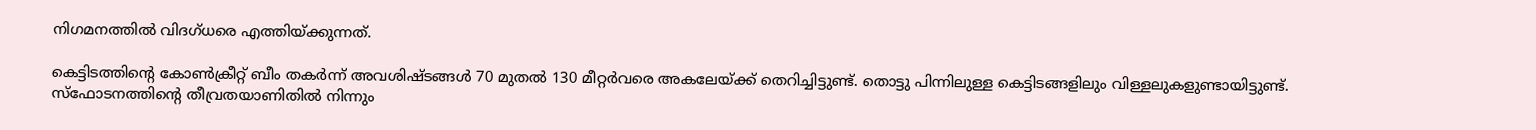നിഗമനത്തില്‍ വിദഗ്ധരെ എത്തിയ്ക്കുന്നത്.

കെട്ടിടത്തിന്റെ കോണ്‍ക്രീറ്റ് ബീം തകര്‍ന്ന് അവശിഷ്ടങ്ങള്‍ 70 മുതല്‍ 130 മീറ്റര്‍വരെ അകലേയ്ക്ക് തെറിച്ചിട്ടുണ്ട്. തൊട്ടു പിന്നിലുള്ള കെട്ടിടങ്ങളിലും വിള്ളലുകളുണ്ടായിട്ടുണ്ട്. സ്ഫോടനത്തിന്റെ തീവ്രതയാണിതില്‍ നിന്നും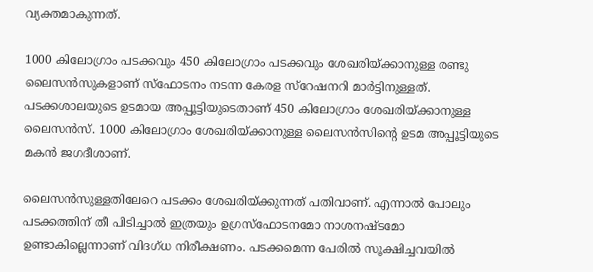വ്യക്തമാകുന്നത്.

1000 കിലോഗ്രാം പടക്കവും 450 കിലോഗ്രാം പടക്കവും ശേഖരിയ്ക്കാനുള്ള രണ്ടു ലൈസന്‍സുകളാണ് സ്ഫോടനം നടന്ന കേരള സ്റേഷനറി മാര്‍ട്ടിനുള്ളത്. പടക്കശാലയുടെ ഉടമായ അപ്പൂട്ടിയുടെതാണ് 450 കിലോഗ്രാം ശേഖരിയ്ക്കാനുള്ള ലൈസന്‍സ്. 1000 കിലോഗ്രാം ശേഖരിയ്ക്കാനുള്ള ലൈസന്‍സിന്റെ ഉടമ അപ്പൂട്ടിയുടെ മകന്‍ ജഗദീശാണ്.

ലൈസന്‍സുള്ളതിലേറെ പടക്കം ശേഖരിയ്ക്കുന്നത് പതിവാണ്. എന്നാല്‍ പോലും പടക്കത്തിന് തീ പിടിച്ചാല്‍ ഇത്രയും ഉഗ്രസ്ഫോടനമോ നാശനഷ്ടമോ ഉണ്ടാകില്ലെന്നാണ് വിദഗ്ധ നിരീക്ഷണം. പടക്കമെന്ന പേരില്‍ സൂക്ഷിച്ചവയില്‍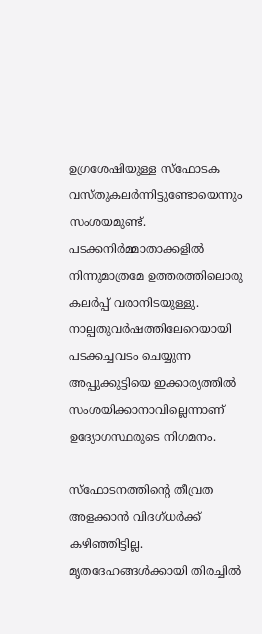ഉഗ്രശേഷിയുള്ള സ്ഫോടക വസ്തുകലര്‍ന്നിട്ടുണ്ടോയെന്നും സംശയമുണ്ട്. പടക്കനിര്‍മ്മാതാക്കളില്‍ നിന്നുമാത്രമേ ഉത്തരത്തിലൊരു കലര്‍പ്പ് വരാനിടയുള്ളു. നാല്പതുവര്‍ഷത്തിലേറെയായി പടക്കച്ചവടം ചെയ്യുന്ന അപ്പുക്കുട്ടിയെ ഇക്കാര്യത്തില്‍ സംശയിക്കാനാവില്ലെന്നാണ് ഉദ്യോഗസ്ഥരുടെ നിഗമനം.

സ്ഫോടനത്തിന്റെ തീവ്രത അളക്കാന്‍ വിദഗ്ധര്‍ക്ക് കഴിഞ്ഞിട്ടില്ല. മൃതദേഹങ്ങള്‍ക്കായി തിരച്ചില്‍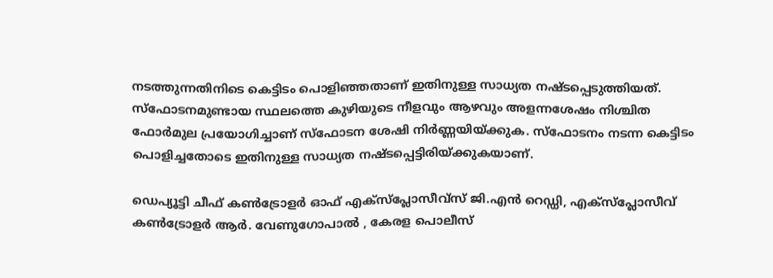നടത്തുന്നതിനിടെ കെട്ടിടം പൊളിഞ്ഞതാണ് ഇതിനുള്ള സാധ്യത നഷ്ടപ്പെടുത്തിയത്. സ്ഫോടനമുണ്ടായ സ്ഥലത്തെ കുഴിയുടെ നീളവും ആഴവും അളന്നശേഷം നിശ്ചിത ഫോര്‍മുല പ്രയോഗിച്ചാണ് സ്ഫോടന ശേഷി നിര്‍ണ്ണയിയ്ക്കുക. സ്ഫോടനം നടന്ന കെട്ടിടം പൊളിച്ചതോടെ ഇതിനുള്ള സാധ്യത നഷ്ടപ്പെട്ടിരിയ്ക്കുകയാണ്.

ഡെപ്യൂട്ടി ചീഫ് കണ്‍ട്രോളര്‍ ഓഫ് എക്സ്പ്ലോസീവ്സ് ജി.എന്‍ റെഡ്ഡി, എക്സ്പ്ലോസീവ് കണ്‍ട്രോളര്‍ ആര്‍. വേണുഗോപാല്‍ , കേരള പൊലീസ്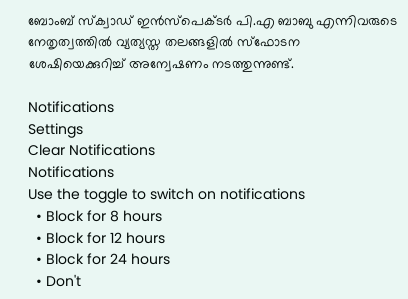ബോംബ് സ്ക്വാഡ് ഇന്‍സ്പെക്ടര്‍ പി.എ ബാബു എന്നിവരുടെ നേതൃത്വത്തില്‍ വ്യത്യസ്ത തലങ്ങളില്‍ സ്ഫോടന ശേഷിയെക്കുറിച്ച് അന്വേഷണം നടത്തുന്നുണ്ട്.

Notifications
Settings
Clear Notifications
Notifications
Use the toggle to switch on notifications
  • Block for 8 hours
  • Block for 12 hours
  • Block for 24 hours
  • Don't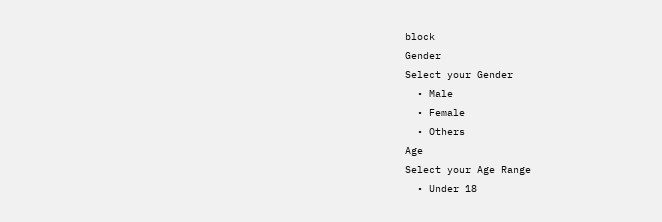block
Gender
Select your Gender
  • Male
  • Female
  • Others
Age
Select your Age Range
  • Under 18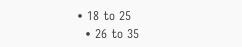• 18 to 25
  • 26 to 35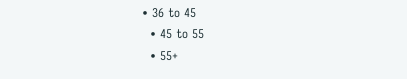• 36 to 45
  • 45 to 55
  • 55+